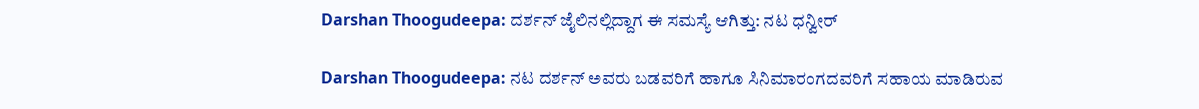Darshan Thoogudeepa: ದರ್ಶನ್ ಜೈಲಿನಲ್ಲಿದ್ದಾಗ ಈ ಸಮಸ್ಯೆ ಆಗಿತ್ತು: ನಟ ಧನ್ವೀರ್

Darshan Thoogudeepa: ನಟ ದರ್ಶನ್ ಅವರು ಬಡವರಿಗೆ ಹಾಗೂ ಸಿನಿಮಾರಂಗದವರಿಗೆ ಸಹಾಯ ಮಾಡಿರುವ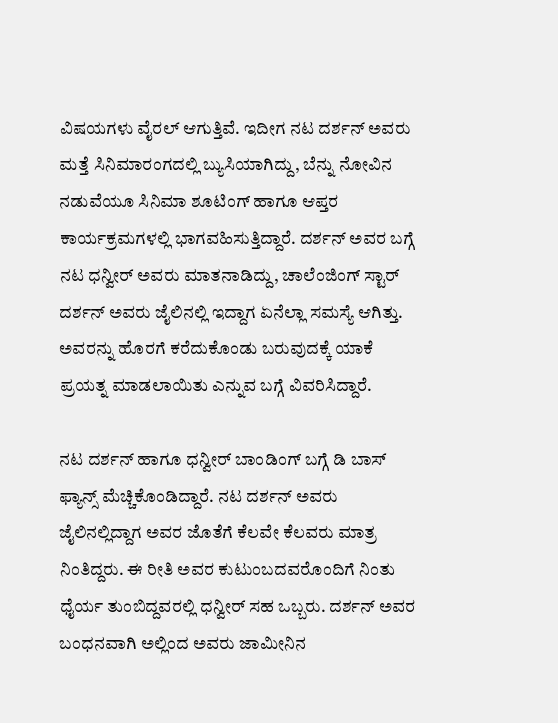ವಿಷಯಗಳು ವೈರಲ್ ಆಗುತ್ತಿವೆ. ಇದೀಗ ನಟ ದರ್ಶನ್ ಅವರು ಮತ್ತೆ ಸಿನಿಮಾರಂಗದಲ್ಲಿ ಬ್ಯುಸಿಯಾಗಿದ್ದು, ಬೆನ್ನು ನೋವಿನ ನಡುವೆಯೂ ಸಿನಿಮಾ ಶೂಟಿಂಗ್ ಹಾಗೂ ಆಪ್ತರ ಕಾರ್ಯಕ್ರಮಗಳಲ್ಲಿ ಭಾಗವಹಿಸುತ್ತಿದ್ದಾರೆ. ದರ್ಶನ್ ಅವರ ಬಗ್ಗೆ ನಟ ಧನ್ವೀರ್ ಅವರು ಮಾತನಾಡಿದ್ದು, ಚಾಲೆಂಜಿಂಗ್ ಸ್ಟಾರ್ ದರ್ಶನ್ ಅವರು ಜೈಲಿನಲ್ಲಿ ಇದ್ದಾಗ ಏನೆಲ್ಲಾ ಸಮಸ್ಯೆ ಆಗಿತ್ತು. ಅವರನ್ನು ಹೊರಗೆ ಕರೆದುಕೊಂಡು ಬರುವುದಕ್ಕೆ ಯಾಕೆ ಪ್ರಯತ್ನ ಮಾಡಲಾಯಿತು ಎನ್ನುವ ಬಗ್ಗೆ ವಿವರಿಸಿದ್ದಾರೆ.

ನಟ ದರ್ಶನ್ ಹಾಗೂ ಧನ್ವೀರ್‌ ಬಾಂಡಿಂಗ್ ಬಗ್ಗೆ ಡಿ ಬಾಸ್‌ ಫ್ಯಾನ್ಸ್‌ ಮೆಚ್ಚಿಕೊಂಡಿದ್ದಾರೆ. ನಟ ದರ್ಶನ್ ಅವರು ಜೈಲಿನಲ್ಲಿದ್ದಾಗ ಅವರ ಜೊತೆಗೆ ಕೆಲವೇ ಕೆಲವರು ಮಾತ್ರ ನಿಂತಿದ್ದರು. ಈ ರೀತಿ ಅವರ ಕುಟುಂಬದವರೊಂದಿಗೆ ನಿಂತು ಧೈರ್ಯ ತುಂಬಿದ್ದವರಲ್ಲಿ ಧನ್ವೀರ್ ಸಹ ಒಬ್ಬರು. ದರ್ಶನ್‌ ಅವರ ಬಂಧನವಾಗಿ ಅಲ್ಲಿಂದ ಅವರು ಜಾಮೀನಿನ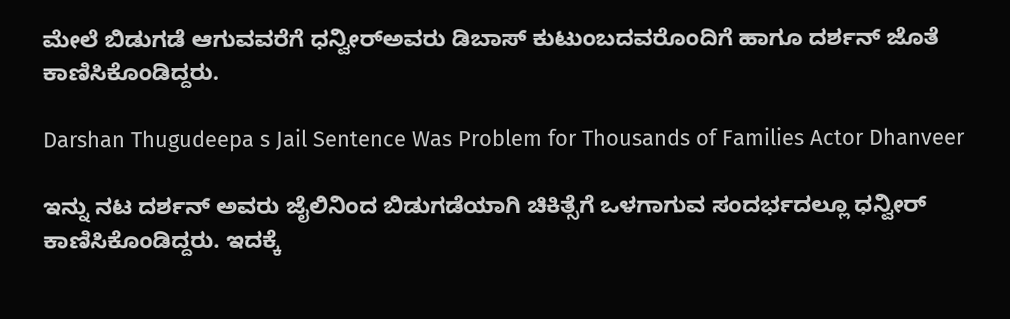ಮೇಲೆ ಬಿಡುಗಡೆ ಆಗುವವರೆಗೆ ಧನ್ವೀರ್‌ಅವರು ಡಿಬಾಸ್‌ ಕುಟುಂಬದವರೊಂದಿಗೆ ಹಾಗೂ ದರ್ಶನ್ ಜೊತೆ ಕಾಣಿಸಿಕೊಂಡಿದ್ದರು.

Darshan Thugudeepa s Jail Sentence Was Problem for Thousands of Families Actor Dhanveer

ಇನ್ನು ನಟ ದರ್ಶನ್ ಅವರು ಜೈಲಿನಿಂದ ಬಿಡುಗಡೆಯಾಗಿ ಚಿಕಿತ್ಸೆಗೆ ಒಳಗಾಗುವ ಸಂದರ್ಭದಲ್ಲೂ ಧನ್ವೀರ್ ಕಾಣಿಸಿಕೊಂಡಿದ್ದರು. ಇದಕ್ಕೆ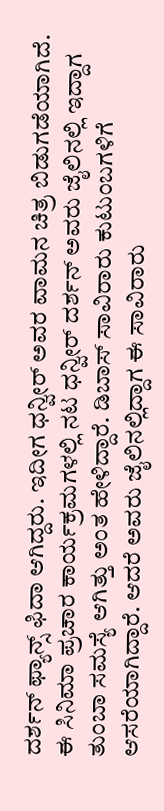ದರ್ಶನ್‌ ಫ್ಯಾನ್ಸ್‌ ಫಿದಾ ಆಗಿದ್ದರು. ಇದೀಗ ಧನ್ವೀರ್ ಅವರ ವಾಮನ ಚಿತ್ರ ಬಿಡುಗಡೆಯಾಗಿದೆ. ಈ ಸಿನಿಮಾ ಪ್ರಚಾರ ಕಾರ್ಯಕ್ರಮಗಳಲ್ಲಿ ನಟ ಧನ್ವೀರ್ ದರ್ಶನ್ ಅವರು ಜೈಲಿನಲ್ಲಿ ಇದ್ದಾಗ ತುಂಬಾ ಸಮಸ್ಯೆ ಆಗಿತ್ತು ಅಂತ ಹೇಳಿದ್ದಾರೆ. ಡಿಬಾಸ್‌ ಸಾವಿರಾರು ಕುಟುಂಬಗಳಿಗೆ ಆಸರೆಯಾಗಿದ್ದಾರೆ. ಆದರೆ ಅವರು ಜೈಲಿನಲ್ಲಿದ್ದಾಗ ಈ ಸಾವಿರಾರು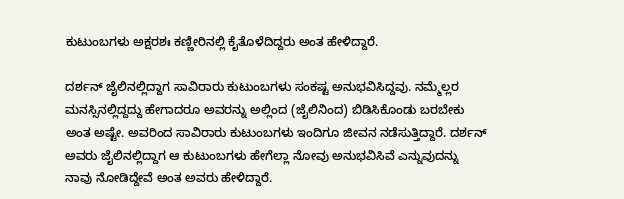ಕುಟುಂಬಗಳು ಅಕ್ಷರಶಃ ಕಣ್ಣೀರಿನಲ್ಲಿ ಕೈತೊಳೆದಿದ್ದರು ಅಂತ ಹೇಳಿದ್ದಾರೆ.

ದರ್ಶನ್ ಜೈಲಿನಲ್ಲಿದ್ದಾಗ ಸಾವಿರಾರು ಕುಟುಂಬಗಳು ಸಂಕಷ್ಟ ಅನುಭವಿಸಿದ್ದವು. ನಮ್ಮೆಲ್ಲರ ಮನಸ್ಸಿನಲ್ಲಿದ್ದದ್ದು ಹೇಗಾದರೂ ಅವರನ್ನು ಅಲ್ಲಿಂದ (ಜೈಲಿನಿಂದ) ಬಿಡಿಸಿಕೊಂಡು ಬರಬೇಕು ಅಂತ ಅಷ್ಟೇ. ಅವರಿಂದ ಸಾವಿರಾರು ಕುಟುಂಬಗಳು ಇಂದಿಗೂ ಜೀವನ ನಡೆಸುತ್ತಿದ್ದಾರೆ. ದರ್ಶನ್‌ ಅವರು ಜೈಲಿನಲ್ಲಿದ್ದಾಗ ಆ ಕುಟುಂಬಗಳು ಹೇಗೆಲ್ಲಾ ನೋವು ಅನುಭವಿಸಿವೆ ಎನ್ನುವುದನ್ನು ನಾವು ನೋಡಿದ್ದೇವೆ ಅಂತ ಅವರು ಹೇಳಿದ್ದಾರೆ.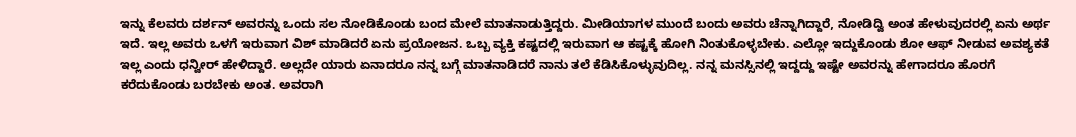ಇನ್ನು ಕೆಲವರು ದರ್ಶನ್ ಅವರನ್ನು ಒಂದು ಸಲ ನೋಡಿಕೊಂಡು ಬಂದ ಮೇಲೆ ಮಾತನಾಡುತ್ತಿದ್ದರು. ಮೀಡಿಯಾಗಳ ಮುಂದೆ ಬಂದು ಅವರು ಚೆನ್ನಾಗಿದ್ದಾರೆ, ನೋಡಿದ್ವಿ ಅಂತ ಹೇಳುವುದರಲ್ಲಿ ಏನು ಅರ್ಥ ಇದೆ. ಇಲ್ಲ ಅವರು ಒಳಗೆ ಇರುವಾಗ ವಿಶ್‌ ಮಾಡಿದರೆ ಏನು ಪ್ರಯೋಜನ. ಒಬ್ಬ ವ್ಯಕ್ತಿ ಕಷ್ಟದಲ್ಲಿ ಇರುವಾಗ ಆ ಕಷ್ಟಕ್ಕೆ ಹೋಗಿ ನಿಂತುಕೊಳ್ಳಬೇಕು. ಎಲ್ಲೋ ಇದ್ದುಕೊಂಡು ಶೋ ಆಫ್‌ ನೀಡುವ ಅವಶ್ಯಕತೆ ಇಲ್ಲ ಎಂದು ಧನ್ವೀರ್ ಹೇಳಿದ್ದಾರೆ. ಅಲ್ಲದೇ ಯಾರು ಏನಾದರೂ ನನ್ನ ಬಗ್ಗೆ ಮಾತನಾಡಿದರೆ ನಾನು ತಲೆ ಕೆಡಿಸಿಕೊಳ್ಳುವುದಿಲ್ಲ. ನನ್ನ ಮನಸ್ಸಿನಲ್ಲಿ ಇದ್ದದ್ದು ಇಷ್ಟೇ ಅವರನ್ನು ಹೇಗಾದರೂ ಹೊರಗೆ ಕರೆದುಕೊಂಡು ಬರಬೇಕು ಅಂತ. ಅವರಾಗಿ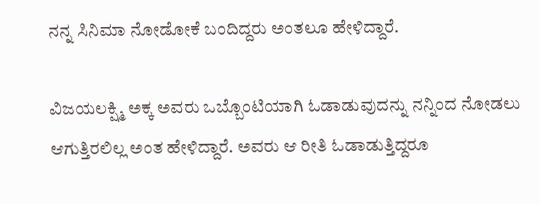ನನ್ನ ಸಿನಿಮಾ ನೋಡೋಕೆ ಬಂದಿದ್ದರು ಅಂತಲೂ ಹೇಳಿದ್ದಾರೆ.

ವಿಜಯಲಕ್ಷ್ಮಿ ಅಕ್ಕ ಅವರು ಒಬ್ಬೊಂಟಿಯಾಗಿ ಓಡಾಡುವುದನ್ನು ನನ್ನಿಂದ ನೋಡಲು ಆಗುತ್ತಿರಲಿಲ್ಲ ಅಂತ ಹೇಳಿದ್ದಾರೆ. ಅವರು ಆ ರೀತಿ ಓಡಾಡುತ್ತಿದ್ದರೂ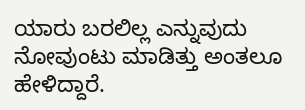ಯಾರು ಬರಲಿಲ್ಲ ಎನ್ನುವುದು ನೋವುಂಟು ಮಾಡಿತ್ತು ಅಂತಲೂ ಹೇಳಿದ್ದಾರೆ.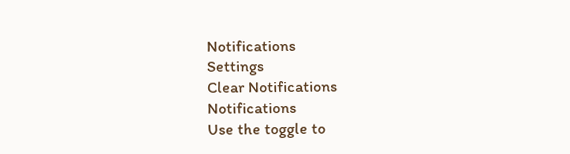Notifications
Settings
Clear Notifications
Notifications
Use the toggle to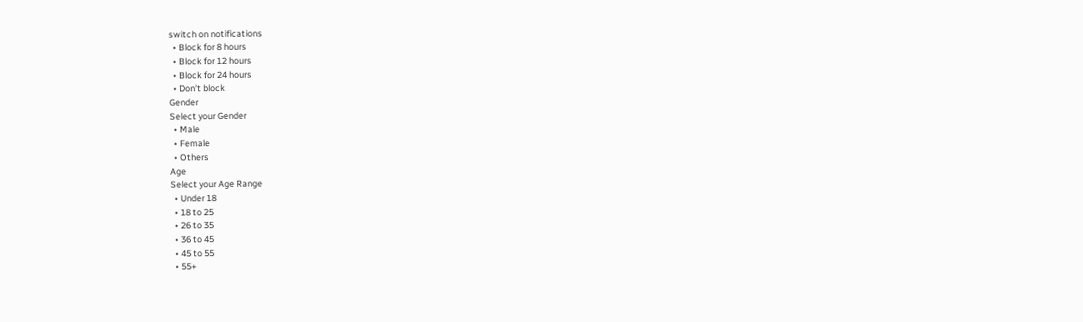switch on notifications
  • Block for 8 hours
  • Block for 12 hours
  • Block for 24 hours
  • Don't block
Gender
Select your Gender
  • Male
  • Female
  • Others
Age
Select your Age Range
  • Under 18
  • 18 to 25
  • 26 to 35
  • 36 to 45
  • 45 to 55
  • 55+